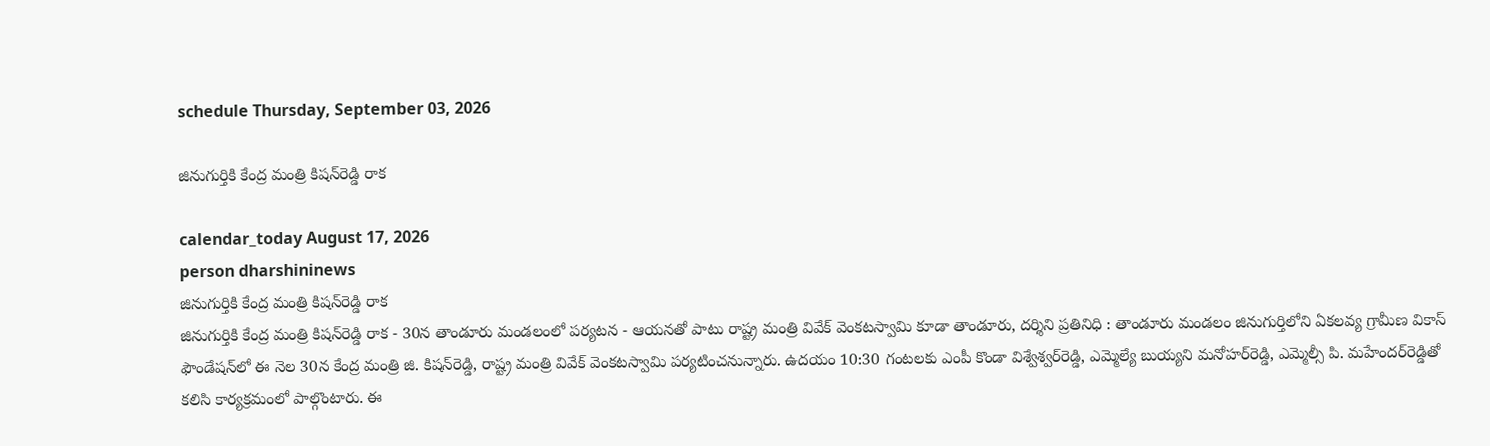schedule Thursday, September 03, 2026

జినుగుర్తికి కేంద్ర మంత్రి కిషన్‌రెడ్డి రాక

calendar_today August 17, 2026
person dharshininews
జినుగుర్తికి కేంద్ర మంత్రి కిషన్‌రెడ్డి రాక
జినుగుర్తికి కేంద్ర మంత్రి కిషన్‌రెడ్డి రాక - 30న తాండూరు మండలంలో పర్యటన - ఆయనతో పాటు రాష్ట్ర మంత్రి వివేక్ వెంకటస్వామి కూడా తాండూరు, దర్శిని ప్రతినిధి : తాండూరు మండలం జినుగుర్తిలోని ఏకలవ్య గ్రామీణ వికాస్ ఫౌండేషన్‌లో ఈ నెల 30న కేంద్ర మంత్రి జి. కిషన్‌రెడ్డి, రాష్ట్ర మంత్రి వివేక్ వెంకటస్వామి పర్యటించనున్నారు. ఉదయం 10:30 గంటలకు ఎంపీ కొండా విశ్వేశ్వర్‌రెడ్డి, ఎమ్మెల్యే బుయ్యని మనోహర్‌రెడ్డి, ఎమ్మెల్సీ పి. మహేందర్‌రెడ్డితో కలిసి కార్యక్రమంలో పాల్గొంటారు. ఈ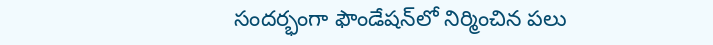సందర్భంగా ఫౌండేషన్‌లో నిర్మించిన పలు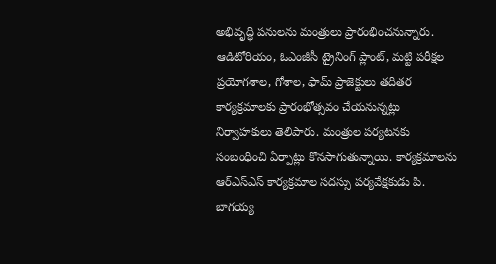అభివృద్ధి పనులను మంత్రులు ప్రారంభించనున్నారు. ఆడిటోరియం, ఓఎంజీసీ ట్రైనింగ్ ప్లాంట్, మట్టి పరీక్షల ప్రయోగశాల, గోశాల, ఫామ్ ప్రాజెక్టులు తదితర కార్యక్రమాలకు ప్రారంభోత్సవం చేయనున్నట్లు నిర్వాహకులు తెలిపారు. మంత్రుల పర్యటనకు సంబంధించి ఏర్పాట్లు కొనసాగుతున్నాయి. కార్యక్రమాలను ఆర్ఎస్‌ఎస్ కార్యక్రమాల సదస్సు పర్యవేక్షకుడు పి. బాగయ్య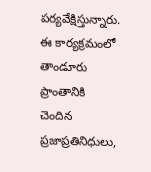పర్యవేక్షిస్తున్నారు. ఈ కార్యక్రమంలో తాండూరు ప్రాంతానికి చెందిన ప్రజాప్రతినిధులు,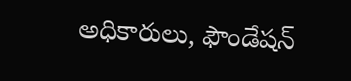అధికారులు, ఫౌండేషన్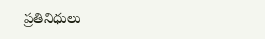ప్రతినిధులు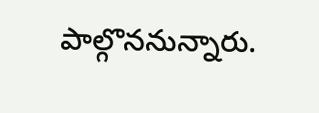పాల్గొననున్నారు.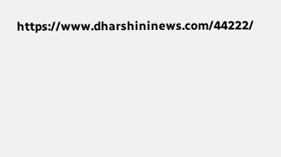https://www.dharshininews.com/44222/